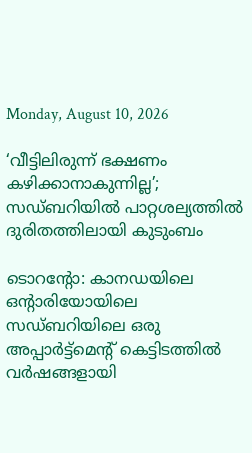Monday, August 10, 2026

‘വീട്ടിലിരുന്ന് ഭക്ഷണം കഴിക്കാനാകുന്നില്ല’; സഡ്ബറിയിൽ പാറ്റശല്യത്തിൽ ദുരിതത്തിലായി കുടുംബം

ടൊറന്റോ: കാനഡയിലെ ഒന്റാരിയോയിലെ സഡ്ബറിയിലെ ഒരു അപ്പാർട്ട്മെന്റ് കെട്ടിടത്തിൽ വർഷങ്ങളായി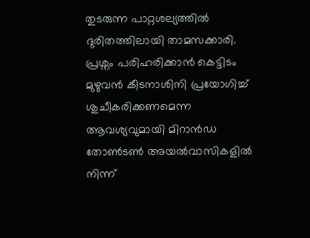തുടരുന്ന പാറ്റശല്യത്തിൽ ദുരിതത്തിലായി താമസക്കാരി. പ്രശ്നം പരിഹരിക്കാൻ കെട്ടിടം മുഴുവൻ കീടനാശിനി പ്രയോഗിച്ച് ശുചീകരിക്കണമെന്ന ആവശ്യവുമായി മിറാൻഡ തോൺടൺ അയൽവാസികളിൽ നിന്ന്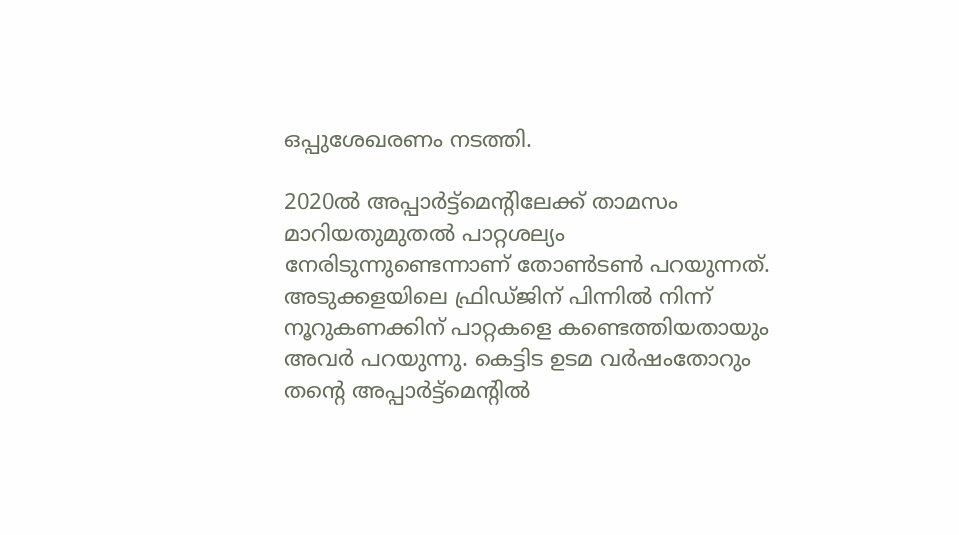ഒപ്പുശേഖരണം നടത്തി.

2020ൽ അപ്പാർട്ട്മെന്റിലേക്ക് താമസം മാറിയതുമുതൽ പാറ്റശല്യം നേരിടുന്നുണ്ടെന്നാണ് തോൺടൺ പറയുന്നത്. അടുക്കളയിലെ ഫ്രിഡ്ജിന് പിന്നിൽ നിന്ന് നൂറുകണക്കിന് പാറ്റകളെ കണ്ടെത്തിയതായും അവർ പറയുന്നു. കെട്ടിട ഉടമ വർഷംതോറും തന്റെ അപ്പാർട്ട്മെന്റിൽ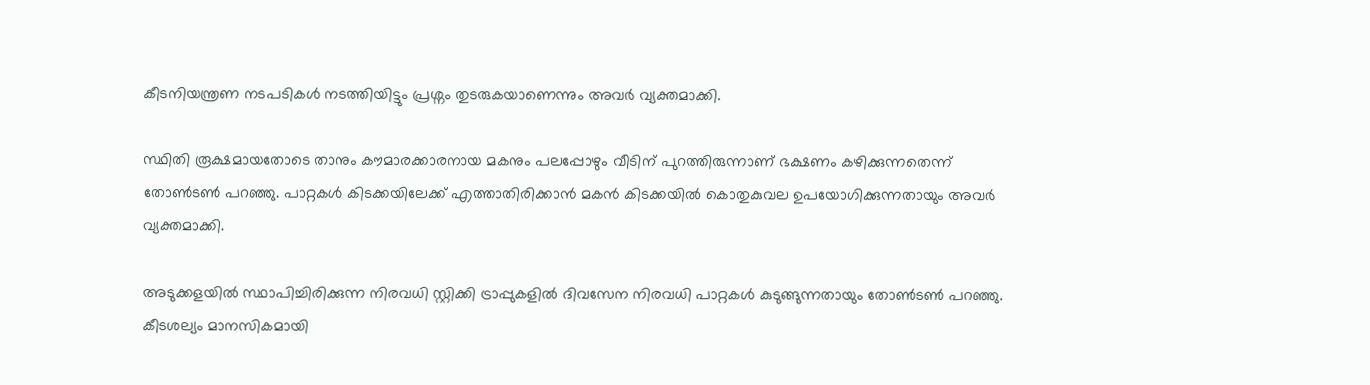കീടനിയന്ത്രണ നടപടികൾ നടത്തിയിട്ടും പ്രശ്നം തുടരുകയാണെന്നും അവർ വ്യക്തമാക്കി.

സ്ഥിതി രൂക്ഷമായതോടെ താനും കൗമാരക്കാരനായ മകനും പലപ്പോഴും വീടിന് പുറത്തിരുന്നാണ് ഭക്ഷണം കഴിക്കുന്നതെന്ന് തോൺടൺ പറഞ്ഞു. പാറ്റകൾ കിടക്കയിലേക്ക് എത്താതിരിക്കാൻ മകൻ കിടക്കയിൽ കൊതുകുവല ഉപയോഗിക്കുന്നതായും അവർ വ്യക്തമാക്കി.

അടുക്കളയിൽ സ്ഥാപിച്ചിരിക്കുന്ന നിരവധി സ്റ്റിക്കി ട്രാപ്പുകളിൽ ദിവസേന നിരവധി പാറ്റകൾ കുടുങ്ങുന്നതായും തോൺടൺ പറഞ്ഞു. കീടശല്യം മാനസികമായി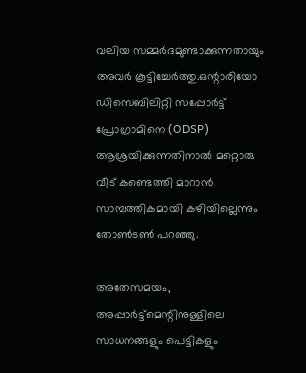വലിയ സമ്മർദമുണ്ടാക്കുന്നതായും അവർ കൂട്ടിച്ചേർത്തു.ഒന്റാരിയോ ഡിസെബിലിറ്റി സപ്പോർട്ട് പ്രോഗ്രാമിനെ (ODSP) ആശ്രയിക്കുന്നതിനാൽ മറ്റൊരു വീട് കണ്ടെത്തി മാറാൻ സാമ്പത്തികമായി കഴിയില്ലെന്നും തോൺടൺ പറഞ്ഞു.

അതേസമയം, അപ്പാർട്ട്മെന്റിനുള്ളിലെ സാധനങ്ങളും പെട്ടികളും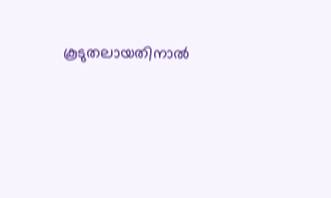കൂടുതലായതിനാൽ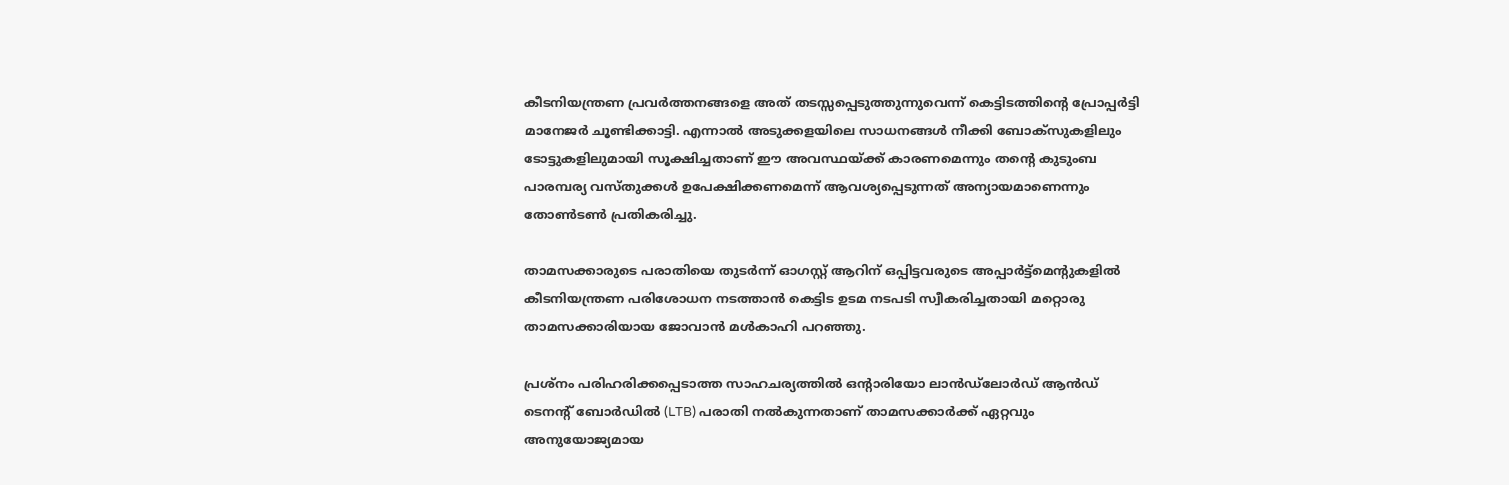കീടനിയന്ത്രണ പ്രവർത്തനങ്ങളെ അത് തടസ്സപ്പെടുത്തുന്നുവെന്ന് കെട്ടിടത്തിന്റെ പ്രോപ്പർട്ടി മാനേജർ ചൂണ്ടിക്കാട്ടി. എന്നാൽ അടുക്കളയിലെ സാധനങ്ങൾ നീക്കി ബോക്സുകളിലും ടോട്ടുകളിലുമായി സൂക്ഷിച്ചതാണ് ഈ അവസ്ഥയ്ക്ക് കാരണമെന്നും തന്റെ കുടുംബ പാരമ്പര്യ വസ്തുക്കൾ ഉപേക്ഷിക്കണമെന്ന് ആവശ്യപ്പെടുന്നത് അന്യായമാണെന്നും തോൺടൺ പ്രതികരിച്ചു.

താമസക്കാരുടെ പരാതിയെ തുടർന്ന് ഓഗസ്റ്റ് ആറിന് ഒപ്പിട്ടവരുടെ അപ്പാർട്ട്മെന്റുകളിൽ കീടനിയന്ത്രണ പരിശോധന നടത്താൻ കെട്ടിട ഉടമ നടപടി സ്വീകരിച്ചതായി മറ്റൊരു താമസക്കാരിയായ ജോവാൻ മൾകാഹി പറഞ്ഞു.

പ്രശ്നം പരിഹരിക്കപ്പെടാത്ത സാഹചര്യത്തിൽ ഒന്റാരിയോ ലാൻഡ്‌ലോർഡ് ആൻഡ് ടെനന്റ് ബോർഡിൽ (LTB) പരാതി നൽകുന്നതാണ് താമസക്കാർക്ക് ഏറ്റവും അനുയോജ്യമായ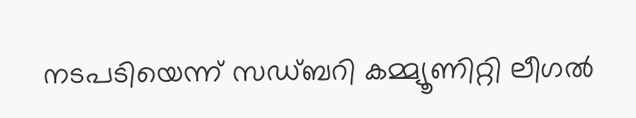നടപടിയെന്ന് സഡ്ബറി കമ്മ്യൂണിറ്റി ലീഗൽ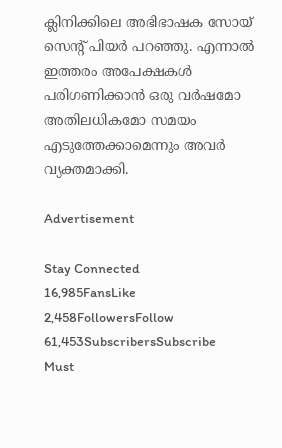ക്ലിനിക്കിലെ അഭിഭാഷക സോയ് സെന്റ് പിയർ പറഞ്ഞു. എന്നാൽ ഇത്തരം അപേക്ഷകൾ പരിഗണിക്കാൻ ഒരു വർഷമോ അതിലധികമോ സമയം എടുത്തേക്കാമെന്നും അവർ വ്യക്തമാക്കി.

Advertisement

Stay Connected
16,985FansLike
2,458FollowersFollow
61,453SubscribersSubscribe
Must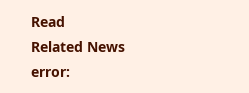Read
Related News
error: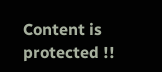Content is protected !!